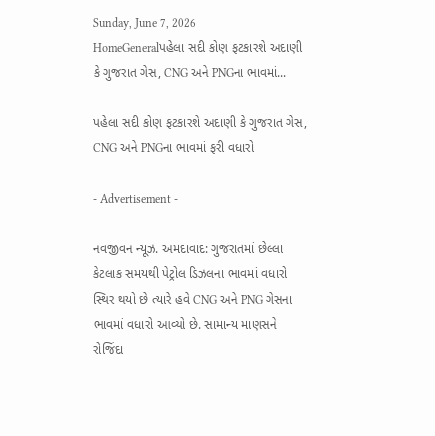Sunday, June 7, 2026
HomeGeneralપહેલા સદી કોણ ફટકારશે અદાણી કે ગુજરાત ગેસ, CNG અને PNGના ભાવમાં...

પહેલા સદી કોણ ફટકારશે અદાણી કે ગુજરાત ગેસ, CNG અને PNGના ભાવમાં ફરી વધારો

- Advertisement -

નવજીવન ન્યૂઝ. અમદાવાદ: ગુજરાતમાં છેલ્લા કેટલાક સમયથી પેટ્રોલ ડિઝલના ભાવમાં વધારો સ્થિર થયો છે ત્યારે હવે CNG અને PNG ગેસના ભાવમાં વધારો આવ્યો છે. સામાન્ય માણસને રોજિંદા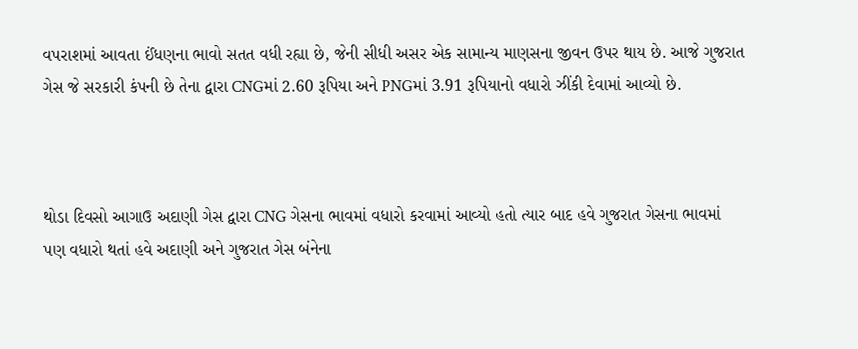વપરાશમાં આવતા ઈંધણના ભાવો સતત વધી રહ્યા છે, જેની સીધી અસર એક સામાન્ય માણસના જીવન ઉપર થાય છે. આજે ગુજરાત ગેસ જે સરકારી કંપની છે તેના દ્વારા CNGમાં 2.60 રૂપિયા અને PNGમાં 3.91 રૂપિયાનો વધારો ઝીંકી દેવામાં આવ્યો છે.



થોડા દિવસો આગાઉ અદાણી ગેસ દ્વારા CNG ગેસના ભાવમાં વધારો કરવામાં આવ્યો હતો ત્યાર બાદ હવે ગુજરાત ગેસના ભાવમાં પણ વધારો થતાં હવે અદાણી અને ગુજરાત ગેસ બંનેના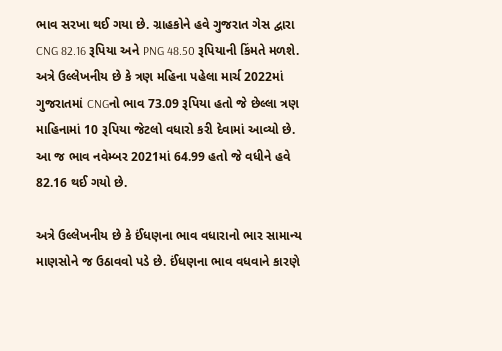ભાવ સરખા થઈ ગયા છે. ગ્રાહકોને હવે ગુજરાત ગેસ દ્વારા CNG 82.16 રૂપિયા અને PNG 48.50 રૂપિયાની કિંમતે મળશે. અત્રે ઉલ્લેખનીય છે કે ત્રણ મહિના પહેલા માર્ચ 2022માં ગુજરાતમાં CNGનો ભાવ 73.09 રૂપિયા હતો જે છેલ્લા ત્રણ માહિનામાં 10 રૂપિયા જેટલો વધારો કરી દેવામાં આવ્યો છે. આ જ ભાવ નવેમ્બર 2021માં 64.99 હતો જે વધીને હવે 82.16 થઈ ગયો છે.

અત્રે ઉલ્લેખનીય છે કે ઈંધણના ભાવ વધારાનો ભાર સામાન્ય માણસોને જ ઉઠાવવો પડે છે. ઈંધણના ભાવ વધવાને કારણે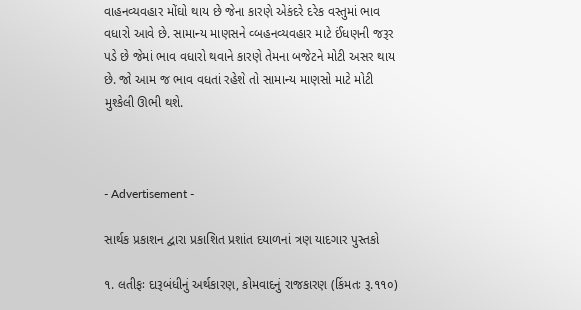વાહનવ્યવહાર મોંઘો થાય છે જેના કારણે એકંદરે દરેક વસ્તુમાં ભાવ વધારો આવે છે. સામાન્ય માણસને વ્બહનવ્યવહાર માટે ઈંધણની જરૂર પડે છે જેમાં ભાવ વધારો થવાને કારણે તેમના બજેટને મોટી અસર થાય છે. જો આમ જ ભાવ વધતાં રહેશે તો સામાન્ય માણસો માટે મોટી મુશ્કેલી ઊભી થશે.



- Advertisement -

સાર્થક પ્રકાશન દ્વારા પ્રકાશિત પ્રશાંત દયાળનાં ત્રણ યાદગાર પુસ્તકો

૧. લતીફઃ દારૂબંધીનું અર્થકારણ, કોમવાદનું રાજકારણ (કિંમતઃ રૂ.૧૧૦)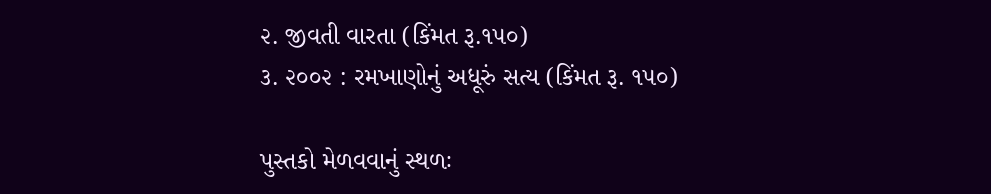૨. જીવતી વારતા (કિંમત રૂ.૧૫૦)
૩. ૨૦૦૨ : રમખાણોનું અધૂરું સત્ય (કિંમત રૂ. ૧૫૦)

પુસ્તકો મેળવવાનું સ્થળઃ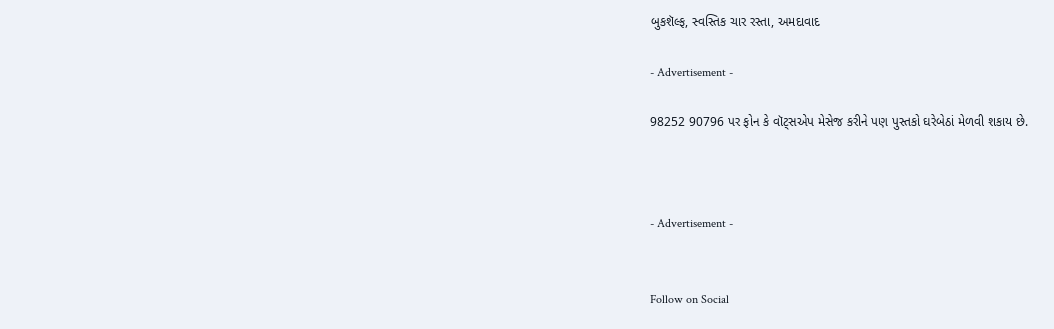બુકશૅલ્ફ, સ્વસ્તિક ચાર રસ્તા, અમદાવાદ

- Advertisement -

98252 90796 પર ફોન કે વૉટ્સએપ મેસેજ કરીને પણ પુસ્તકો ઘરેબેઠાં મેળવી શકાય છે.



- Advertisement -


Follow on Social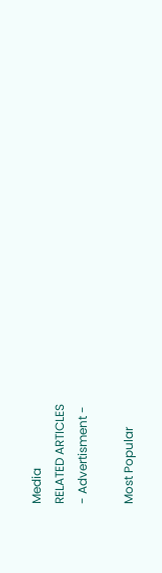Media
RELATED ARTICLES
- Advertisment -

Most Popular